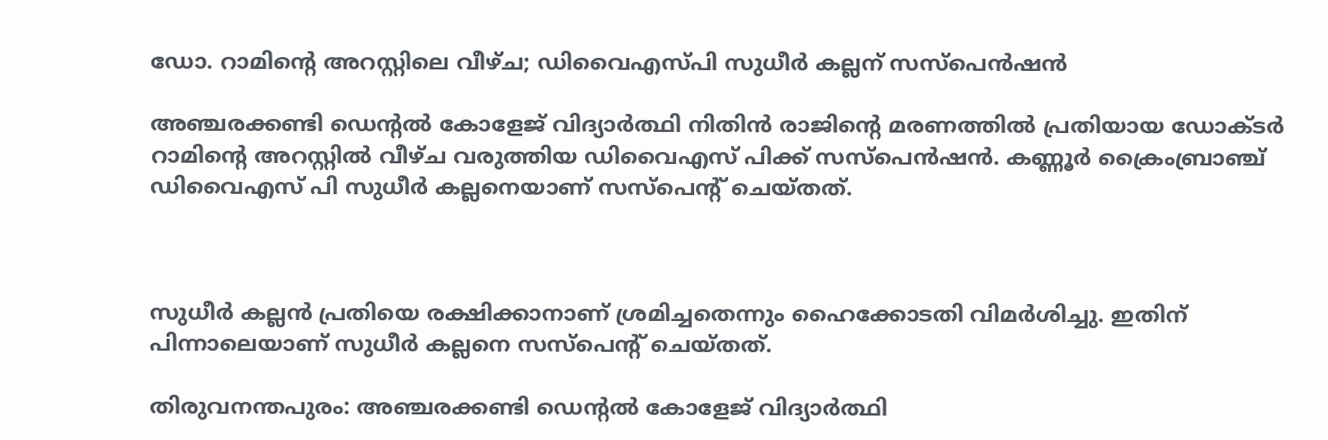ഡോ. റാമിന്‍റെ അറസ്റ്റിലെ വീഴ്ച; ഡിവൈഎസ്പി സുധീർ കല്ലന് സസ്പെൻഷന്‍

അഞ്ചരക്കണ്ടി ഡെന്‍റല്‍ കോളേജ് വിദ്യാര്‍ത്ഥി നിതിന്‍ രാജിന്‍റെ മരണത്തില്‍ പ്രതിയായ ഡോക്ടര്‍ റാമിന്‍റെ അറസ്റ്റില്‍ വീഴ്ച വരുത്തിയ ഡിവൈഎസ് പിക്ക് സസ്പെന്‍ഷന്‍. കണ്ണൂര്‍ ക്രൈംബ്രാഞ്ച് ഡിവൈഎസ് പി സുധീര്‍ കല്ലനെയാണ് സസ്പെന്‍റ് ചെയ്തത്.



സുധീര്‍ കല്ലന്‍ പ്രതിയെ രക്ഷിക്കാനാണ് ശ്രമിച്ചതെന്നും ഹൈക്കോടതി വിമര്‍ശിച്ചു. ഇതിന് പിന്നാലെയാണ് സുധീര്‍ കല്ലനെ സസ്പെന്‍റ് ചെയ്തത്.

തിരുവനന്തപുരം: അഞ്ചരക്കണ്ടി ഡെന്‍റല്‍ കോളേജ് വിദ്യാര്‍ത്ഥി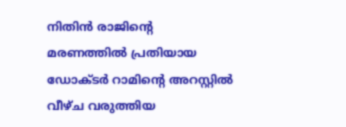നിതിന്‍ രാജിന്‍റെ മരണത്തില്‍ പ്രതിയായ ഡോക്ടര്‍ റാമിന്‍റെ അറസ്റ്റില്‍ വീഴ്ച വരുത്തിയ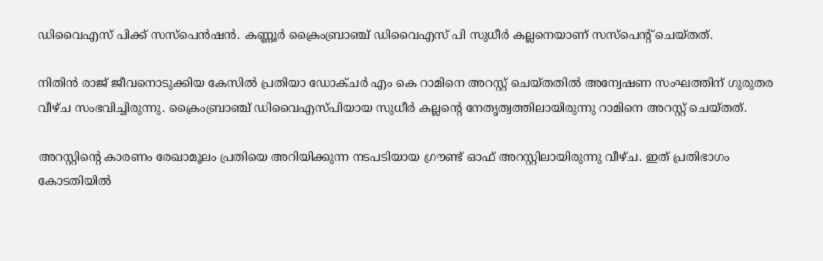ഡിവൈഎസ് പിക്ക് സസ്പെന്‍ഷന്‍. കണ്ണൂര്‍ ക്രൈംബ്രാഞ്ച് ഡിവൈഎസ് പി സുധീര്‍ കല്ലനെയാണ് സസ്പെന്‍റ് ചെയ്തത്.

നിതിന്‍ രാജ് ജീവനൊടുക്കിയ കേസില്‍ പ്രതിയാ ഡോക്ചര്‍ എം കെ റാമിനെ അറസ്റ്റ് ചെയ്തതില്‍ അന്വേഷണ സംഘത്തിന് ഗുരുതര വീഴ്ച സംഭവിച്ചിരുന്നു. ക്രൈംബ്രാ‍ഞ്ച് ഡിവൈഎസ്പിയായ സുധീര്‍ കല്ലന്‍റെ നേതൃത്വത്തിലായിരുന്നു റാമിനെ അറസ്റ്റ് ചെയ്തത്.

അറസ്റ്റിന്‍റെ കാരണം രേഖാമൂലം പ്രതിയെ അറിയിക്കുന്ന നടപടിയായ ഗ്രൗണ്ട് ഓഫ് അറസ്റ്റിലായിരുന്നു വീഴ്ച. ഇത് പ്രതിഭാഗം കോടതിയില്‍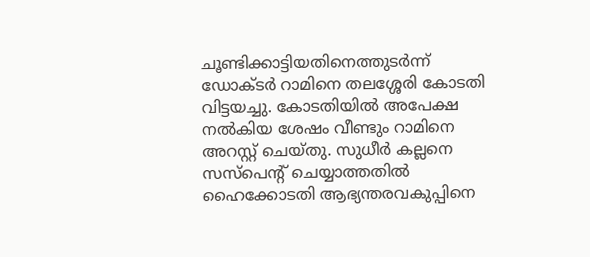ചൂണ്ടിക്കാട്ടിയതിനെത്തുടര്‍ന്ന് ഡോക്ടര്‍ റാമിനെ തലശ്ശേരി കോടതി വിട്ടയച്ചു. കോടതിയില്‍ അപേക്ഷ നല്‍കിയ ശേഷം വീണ്ടും റാമിനെ അറസ്റ്റ് ചെയ്തു. സുധീര്‍ കല്ലനെ സസ്പെന്‍റ് ചെയ്യാത്തതില്‍ ഹൈക്കോടതി ആഭ്യന്തരവകുപ്പിനെ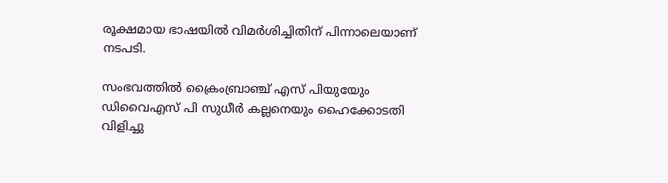രൂക്ഷമായ ഭാഷയില്‍ വിമര്‍ശിച്ചിതിന് പിന്നാലെയാണ് നടപടി.

സംഭവത്തില്‍ ക്രൈംബ്രാഞ്ച് എസ് പിയുയേും ഡിവൈഎസ് പി സുധീര്‍ കല്ലനെയും ഹൈക്കോടതി വിളിച്ചു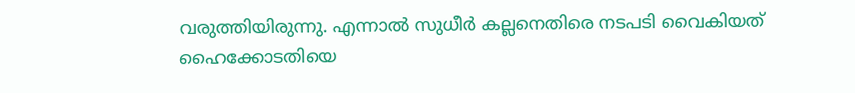വരുത്തിയിരുന്നു. എന്നാല്‍ സുധീര്‍ കല്ലനെതിരെ നടപടി വൈകിയത് ഹൈക്കോടതിയെ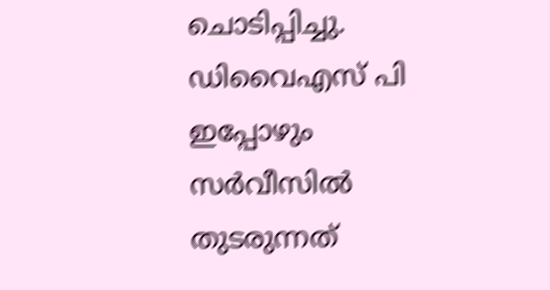ചൊടിപ്പിച്ചു. ഡിവൈഎസ് പി ഇപ്പോഴും സര്‍വീസില്‍ തുടരുന്നത്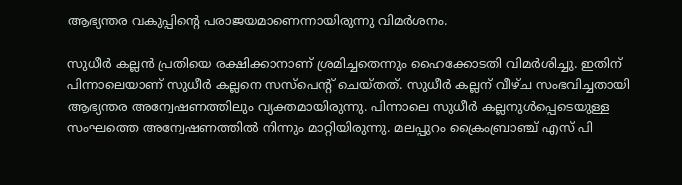ആഭ്യന്തര വകുപ്പിന്‍റെ പരാജയമാണെന്നായിരുന്നു വിമര്‍ശനം.

സുധീര്‍ കല്ലന്‍ പ്രതിയെ രക്ഷിക്കാനാണ് ശ്രമിച്ചതെന്നും ഹൈക്കോടതി വിമര്‍ശിച്ചു. ഇതിന് പിന്നാലെയാണ് സുധീര്‍ കല്ലനെ സസ്പെന്‍റ് ചെയ്തത്. സുധീര്‍ കല്ലന് വീഴ്ച സംഭവിച്ചതായി ആഭ്യന്തര അന്വേഷണത്തിലും വ്യക്തമായിരുന്നു. പിന്നാലെ സുധീര്‍ കല്ലനുള്‍പ്പെടെയുള്ള സംഘത്തെ അന്വേഷണത്തില്‍ നിന്നും മാറ്റിയിരുന്നു. മലപ്പുറം ക്രൈംബ്രാഞ്ച് എസ് പി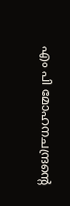എം പി മോഹനചന്ദ്രന്‍റെ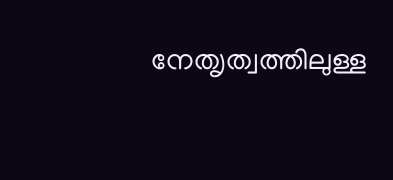നേത‍ൃത്വത്തിലുള്ള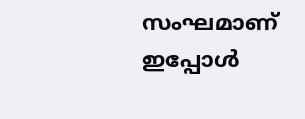സംഘമാണ് ഇപ്പോള്‍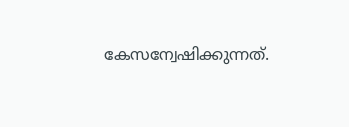കേസന്വേഷിക്കുന്നത്.